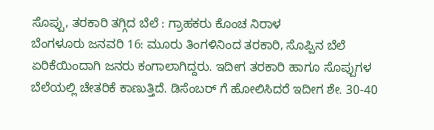ಸೊಪ್ಪು, ತರಕಾರಿ ತಗ್ಗಿದ ಬೆಲೆ : ಗ್ರಾಹಕರು ಕೊಂಚ ನಿರಾಳ
ಬೆಂಗಳೂರು ಜನವರಿ 16: ಮೂರು ತಿಂಗಳಿನಿಂದ ತರಕಾರಿ, ಸೊಪ್ಪಿನ ಬೆಲೆ ಏರಿಕೆಯಿಂದಾಗಿ ಜನರು ಕಂಗಾಲಾಗಿದ್ದರು. ಇದೀಗ ತರಕಾರಿ ಹಾಗೂ ಸೊಪ್ಪುಗಳ ಬೆಲೆಯಲ್ಲಿ ಚೇತರಿಕೆ ಕಾಣುತ್ತಿದೆ. ಡಿಸೆಂಬರ್ ಗೆ ಹೋಲಿಸಿದರೆ ಇದೀಗ ಶೇ. 30-40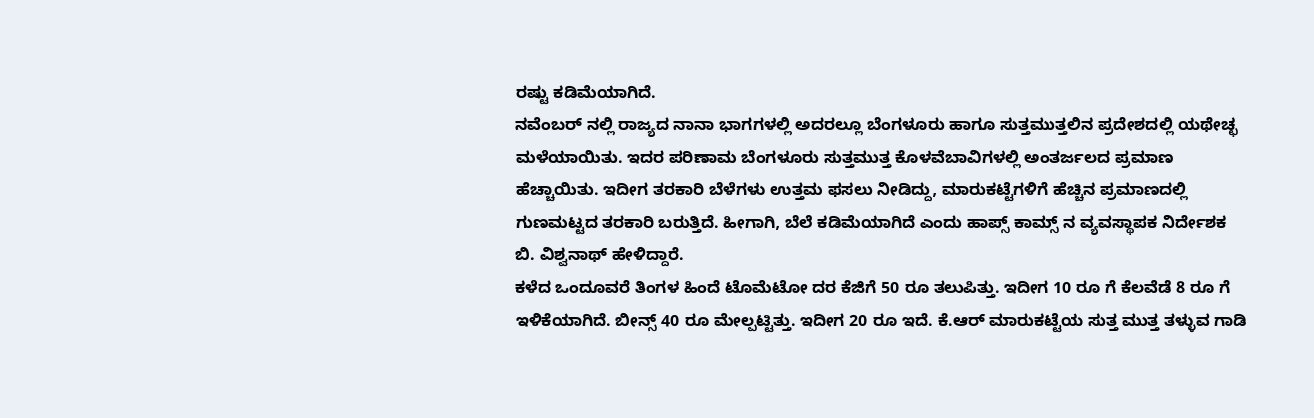ರಷ್ಟು ಕಡಿಮೆಯಾಗಿದೆ.
ನವೆಂಬರ್ ನಲ್ಲಿ ರಾಜ್ಯದ ನಾನಾ ಭಾಗಗಳಲ್ಲಿ ಅದರಲ್ಲೂ ಬೆಂಗಳೂರು ಹಾಗೂ ಸುತ್ತಮುತ್ತಲಿನ ಪ್ರದೇಶದಲ್ಲಿ ಯಥೇಚ್ಛ ಮಳೆಯಾಯಿತು. ಇದರ ಪರಿಣಾಮ ಬೆಂಗಳೂರು ಸುತ್ತಮುತ್ತ ಕೊಳವೆಬಾವಿಗಳಲ್ಲಿ ಅಂತರ್ಜಲದ ಪ್ರಮಾಣ ಹೆಚ್ಚಾಯಿತು. ಇದೀಗ ತರಕಾರಿ ಬೆಳೆಗಳು ಉತ್ತಮ ಫಸಲು ನೀಡಿದ್ದು, ಮಾರುಕಟ್ಟೆಗಳಿಗೆ ಹೆಚ್ಚಿನ ಪ್ರಮಾಣದಲ್ಲಿ ಗುಣಮಟ್ಟದ ತರಕಾರಿ ಬರುತ್ತಿದೆ. ಹೀಗಾಗಿ, ಬೆಲೆ ಕಡಿಮೆಯಾಗಿದೆ ಎಂದು ಹಾಪ್ಸ್ ಕಾಮ್ಸ್ ನ ವ್ಯವಸ್ಥಾಪಕ ನಿರ್ದೇಶಕ ಬಿ. ವಿಶ್ವನಾಥ್ ಹೇಳಿದ್ದಾರೆ.
ಕಳೆದ ಒಂದೂವರೆ ತಿಂಗಳ ಹಿಂದೆ ಟೊಮೆಟೋ ದರ ಕೆಜಿಗೆ 50 ರೂ ತಲುಪಿತ್ತು. ಇದೀಗ 10 ರೂ ಗೆ ಕೆಲವೆಡೆ 8 ರೂ ಗೆ ಇಳಿಕೆಯಾಗಿದೆ. ಬೀನ್ಸ್ 40 ರೂ ಮೇಲ್ಪಟ್ಟಿತ್ತು. ಇದೀಗ 20 ರೂ ಇದೆ. ಕೆ.ಆರ್ ಮಾರುಕಟ್ಟೆಯ ಸುತ್ತ ಮುತ್ತ ತಳ್ಳುವ ಗಾಡಿ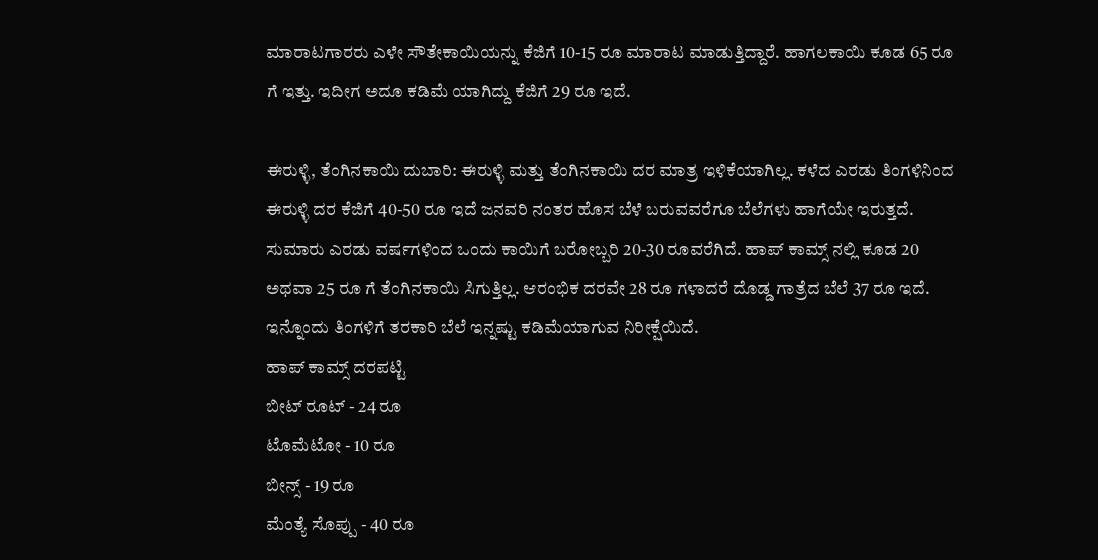ಮಾರಾಟಗಾರರು ಎಳೇ ಸೌತೇಕಾಯಿಯನ್ನು ಕೆಜಿಗೆ 10-15 ರೂ ಮಾರಾಟ ಮಾಡುತ್ತಿದ್ದಾರೆ. ಹಾಗಲಕಾಯಿ ಕೂಡ 65 ರೂ ಗೆ ಇತ್ತು. ಇದೀಗ ಅದೂ ಕಡಿಮೆ ಯಾಗಿದ್ದು ಕೆಜಿಗೆ 29 ರೂ ಇದೆ.

ಈರುಳ್ಳಿ, ತೆಂಗಿನಕಾಯಿ ದುಬಾರಿ: ಈರುಳ್ಳಿ ಮತ್ತು ತೆಂಗಿನಕಾಯಿ ದರ ಮಾತ್ರ ಇಳಿಕೆಯಾಗಿಲ್ಲ. ಕಳೆದ ಎರಡು ತಿಂಗಳಿನಿಂದ ಈರುಳ್ಳಿ ದರ ಕೆಜಿಗೆ 40-50 ರೂ ಇದೆ ಜನವರಿ ನಂತರ ಹೊಸ ಬೆಳೆ ಬರುವವರೆಗೂ ಬೆಲೆಗಳು ಹಾಗೆಯೇ ಇರುತ್ತದೆ. ಸುಮಾರು ಎರಡು ವರ್ಷಗಳಿಂದ ಒಂದು ಕಾಯಿಗೆ ಬರೋಬ್ಬರಿ 20-30 ರೂವರೆಗಿದೆ. ಹಾಪ್ ಕಾಮ್ಸ್ ನಲ್ಲಿ ಕೂಡ 20 ಅಥವಾ 25 ರೂ ಗೆ ತೆಂಗಿನಕಾಯಿ ಸಿಗುತ್ತಿಲ್ಲ. ಆರಂಭಿಕ ದರವೇ 28 ರೂ ಗಳಾದರೆ ದೊಡ್ಡ ಗಾತ್ರೆದ ಬೆಲೆ 37 ರೂ ಇದೆ. ಇನ್ನೊಂದು ತಿಂಗಳಿಗೆ ತರಕಾರಿ ಬೆಲೆ ಇನ್ನಷ್ಟು ಕಡಿಮೆಯಾಗುವ ನಿರೀಕ್ಷೆಯಿದೆ.
ಹಾಪ್ ಕಾಮ್ಸ್ ದರಪಟ್ಟಿ
ಬೀಟ್ ರೂಟ್ - 24 ರೂ
ಟೊಮೆಟೋ - 10 ರೂ
ಬೀನ್ಸ್ - 19 ರೂ
ಮೆಂತ್ಯೆ ಸೊಪ್ಪು - 40 ರೂ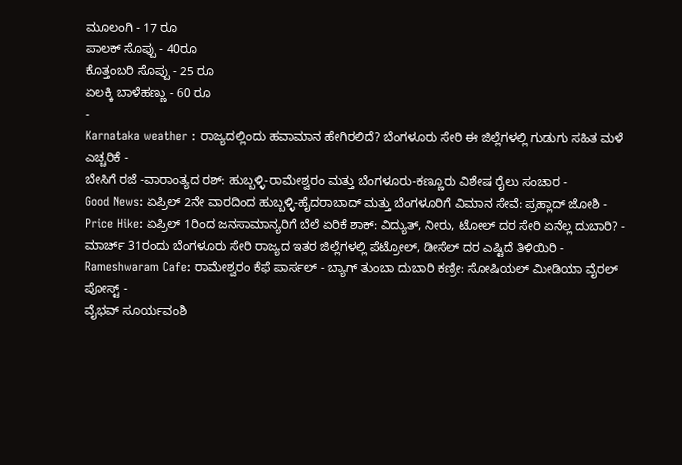ಮೂಲಂಗಿ - 17 ರೂ
ಪಾಲಕ್ ಸೊಪ್ಪು - 40ರೂ
ಕೊತ್ತಂಬರಿ ಸೊಪ್ಪು - 25 ರೂ
ಏಲಕ್ಕಿ ಬಾಳೆಹಣ್ಣು - 60 ರೂ
-
Karnataka weather : ರಾಜ್ಯದಲ್ಲಿಂದು ಹವಾಮಾನ ಹೇಗಿರಲಿದೆ? ಬೆಂಗಳೂರು ಸೇರಿ ಈ ಜಿಲ್ಲೆಗಳಲ್ಲಿ ಗುಡುಗು ಸಹಿತ ಮಳೆ ಎಚ್ಚರಿಕೆ -
ಬೇಸಿಗೆ ರಜೆ -ವಾರಾಂತ್ಯದ ರಶ್: ಹುಬ್ಬಳ್ಳಿ-ರಾಮೇಶ್ವರಂ ಮತ್ತು ಬೆಂಗಳೂರು-ಕಣ್ಣೂರು ವಿಶೇಷ ರೈಲು ಸಂಚಾರ -
Good News: ಏಪ್ರಿಲ್ 2ನೇ ವಾರದಿಂದ ಹುಬ್ಬಳ್ಳಿ-ಹೈದರಾಬಾದ್ ಮತ್ತು ಬೆಂಗಳೂರಿಗೆ ವಿಮಾನ ಸೇವೆ: ಪ್ರಹ್ಲಾದ್ ಜೋಶಿ -
Price Hike: ಏಪ್ರಿಲ್ 1ರಿಂದ ಜನಸಾಮಾನ್ಯರಿಗೆ ಬೆಲೆ ಏರಿಕೆ ಶಾಕ್: ವಿದ್ಯುತ್, ನೀರು, ಟೋಲ್ ದರ ಸೇರಿ ಏನೆಲ್ಲ ದುಬಾರಿ? -
ಮಾರ್ಚ್ 31ರಂದು ಬೆಂಗಳೂರು ಸೇರಿ ರಾಜ್ಯದ ಇತರ ಜಿಲ್ಲೆಗಳಲ್ಲಿ ಪೆಟ್ರೋಲ್, ಡೀಸೆಲ್ ದರ ಎಷ್ಟಿದೆ ತಿಳಿಯಿರಿ -
Rameshwaram Cafe: ರಾಮೇಶ್ವರಂ ಕೆಫೆ ಪಾರ್ಸಲ್ - ಬ್ಯಾಗ್ ತುಂಬಾ ದುಬಾರಿ ಕಣ್ರೀ: ಸೋಷಿಯಲ್ ಮೀಡಿಯಾ ವೈರಲ್ ಪೋಸ್ಟ್ -
ವೈಭವ್ ಸೂರ್ಯವಂಶಿ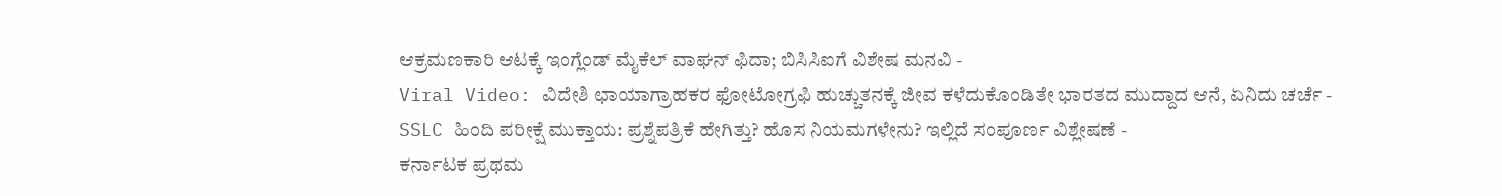ಆಕ್ರಮಣಕಾರಿ ಆಟಕ್ಕೆ ಇಂಗ್ಲೆಂಡ್ ಮೈಕೆಲ್ ವಾಘನ್ ಫಿದಾ; ಬಿಸಿಸಿಐಗೆ ವಿಶೇಷ ಮನವಿ -
Viral Video: ವಿದೇಶಿ ಛಾಯಾಗ್ರಾಹಕರ ಫೋಟೋಗ್ರಫಿ ಹುಚ್ಚುತನಕ್ಕೆ ಜೀವ ಕಳೆದುಕೊಂಡಿತೇ ಭಾರತದ ಮುದ್ದಾದ ಆನೆ, ಏನಿದು ಚರ್ಚೆ -
SSLC ಹಿಂದಿ ಪರೀಕ್ಷೆ ಮುಕ್ತಾಯ: ಪ್ರಶ್ನೆಪತ್ರಿಕೆ ಹೇಗಿತ್ತು? ಹೊಸ ನಿಯಮಗಳೇನು? ಇಲ್ಲಿದೆ ಸಂಪೂರ್ಣ ವಿಶ್ಲೇಷಣೆ -
ಕರ್ನಾಟಕ ಪ್ರಥಮ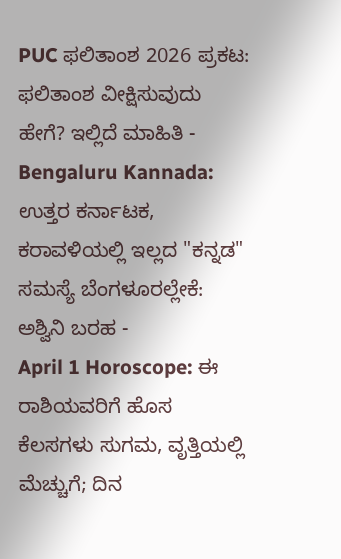PUC ಫಲಿತಾಂಶ 2026 ಪ್ರಕಟ: ಫಲಿತಾಂಶ ವೀಕ್ಷಿಸುವುದು ಹೇಗೆ? ಇಲ್ಲಿದೆ ಮಾಹಿತಿ -
Bengaluru Kannada: ಉತ್ತರ ಕರ್ನಾಟಕ, ಕರಾವಳಿಯಲ್ಲಿ ಇಲ್ಲದ "ಕನ್ನಡ" ಸಮಸ್ಯೆ ಬೆಂಗಳೂರಲ್ಲೇಕೆ: ಅಶ್ವಿನಿ ಬರಹ -
April 1 Horoscope: ಈ ರಾಶಿಯವರಿಗೆ ಹೊಸ ಕೆಲಸಗಳು ಸುಗಮ, ವೃತ್ತಿಯಲ್ಲಿ ಮೆಚ್ಚುಗೆ; ದಿನ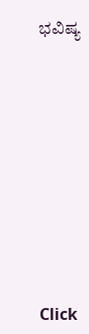ಭವಿಷ್ಯ












Click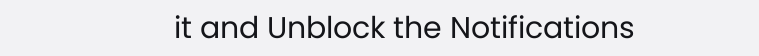it and Unblock the Notifications